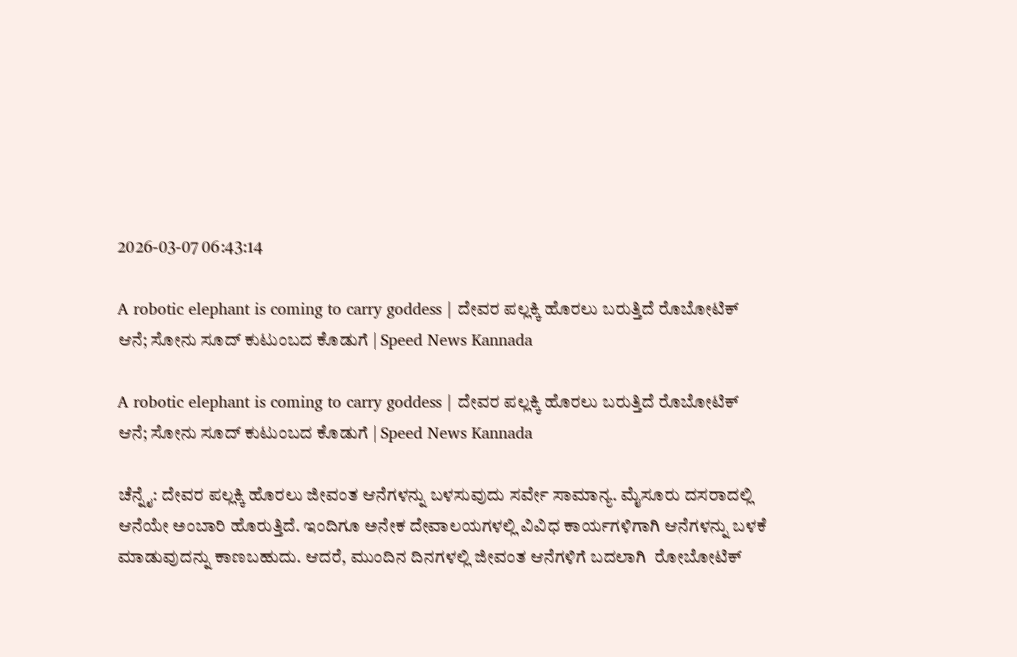2026-03-07 06:43:14

A robotic elephant is coming to carry goddess | ದೇವರ ಪಲ್ಲಕ್ಕಿ ಹೊರಲು ಬರುತ್ತಿದೆ ರೊಬೋಟಿಕ್ ಆನೆ; ಸೋನು ಸೂದ್‌ ಕುಟುಂಬದ ಕೊಡುಗೆ | Speed News Kannada

A robotic elephant is coming to carry goddess | ದೇವರ ಪಲ್ಲಕ್ಕಿ ಹೊರಲು ಬರುತ್ತಿದೆ ರೊಬೋಟಿಕ್ ಆನೆ; ಸೋನು ಸೂದ್‌ ಕುಟುಂಬದ ಕೊಡುಗೆ | Speed News Kannada

ಚೆನ್ನೈ: ದೇವರ ಪಲ್ಲಕ್ಕಿ ಹೊರಲು ಜೀವಂತ ಆನೆಗಳನ್ನು ಬಳಸುವುದು ಸರ್ವೇ ಸಾಮಾನ್ಯ. ಮೈಸೂರು ದಸರಾದಲ್ಲಿ ಆನೆಯೇ ಅಂಬಾರಿ ಹೊರುತ್ತಿದೆ. ಇಂದಿಗೂ ಅನೇಕ ದೇವಾಲಯಗಳಲ್ಲಿ ವಿವಿಧ ಕಾರ್ಯಗಳಿಗಾಗಿ ಆನೆಗಳನ್ನು ಬಳಕೆ ಮಾಡುವುದನ್ನು ಕಾಣಬಹುದು. ಆದರೆ, ಮುಂದಿನ ದಿನಗಳಲ್ಲಿ ಜೀವಂತ ಆನೆಗಳಿಗೆ ಬದಲಾಗಿ  ರೋಬೋಟಿಕ್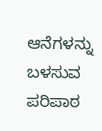ಆನೆಗಳನ್ನು ಬಳಸುವ ಪರಿಪಾಠ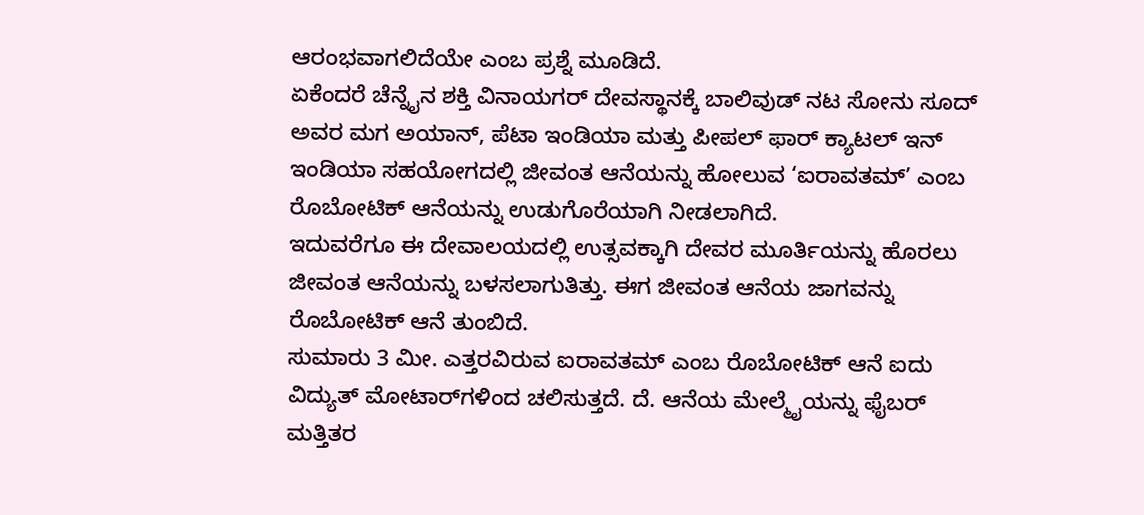ಆರಂಭವಾಗಲಿದೆಯೇ ಎಂಬ ಪ್ರಶ್ನೆ ಮೂಡಿದೆ.
ಏಕೆಂದರೆ ಚೆನ್ನೈನ ಶಕ್ತಿ ವಿನಾಯಗರ್ ದೇವಸ್ಥಾನಕ್ಕೆ ಬಾಲಿವುಡ್ ನಟ ಸೋನು ಸೂದ್ ಅವರ ಮಗ ಅಯಾನ್, ಪೆಟಾ ಇಂಡಿಯಾ ಮತ್ತು ಪೀಪಲ್ ಫಾರ್ ಕ್ಯಾಟಲ್ ಇನ್ ಇಂಡಿಯಾ ಸಹಯೋಗದಲ್ಲಿ ಜೀವಂತ ಆನೆಯನ್ನು ಹೋಲುವ ‘ಐರಾವತಮ್’ ಎಂಬ ರೊಬೋಟಿಕ್ ಆನೆಯನ್ನು ಉಡುಗೊರೆಯಾಗಿ ನೀಡಲಾಗಿದೆ.
ಇದುವರೆಗೂ ಈ ದೇವಾಲಯದಲ್ಲಿ ಉತ್ಸವಕ್ಕಾಗಿ ದೇವರ ಮೂರ್ತಿಯನ್ನು ಹೊರಲು ಜೀವಂತ ಆನೆಯನ್ನು ಬಳಸಲಾಗುತಿತ್ತು. ಈಗ ಜೀವಂತ ಆನೆಯ ಜಾಗವನ್ನು ರೊಬೋಟಿಕ್‌ ಆನೆ ತುಂಬಿದೆ.
ಸುಮಾರು 3 ಮೀ. ಎತ್ತರವಿರುವ ಐರಾವತಮ್ ಎಂಬ ರೊಬೋಟಿಕ್‌ ಆನೆ ಐದು ವಿದ್ಯುತ್‌ ಮೋಟಾರ್‌ಗಳಿಂದ ಚಲಿಸುತ್ತದೆ. ದೆ. ಆನೆಯ ಮೇಲ್ಮೈಯನ್ನು ಫೈಬರ್ ಮತ್ತಿತರ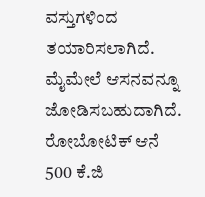ವಸ್ತುಗಳಿಂದ ತಯಾರಿಸಲಾಗಿದೆ. ಮೈಮೇಲೆ ಆಸನವನ್ನೂ ಜೋಡಿಸಬಹುದಾಗಿದೆ.
ರೋಬೋಟಿಕ್‌ ಆನೆ 500 ಕೆ.ಜಿ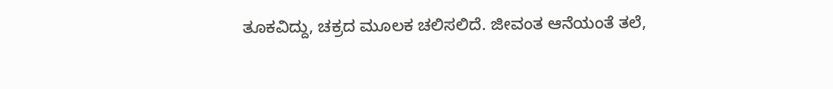ತೂಕವಿದ್ದು, ಚಕ್ರದ ಮೂಲಕ ಚಲಿಸಲಿದೆ. ಜೀವಂತ ಆನೆಯಂತೆ ತಲೆ,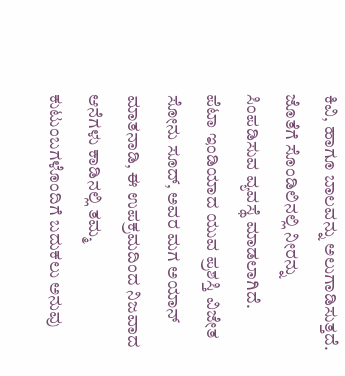ಕಿವಿ, ಹಾಗೂ ಬಾಲವನ್ನು ಅಲುಗಾಡಿಸುತ್ತದೆ. ಜೊತೆಗೆ ಸೊಂಡಿಲಿನಲ್ಲಿ ನೀರನ್ನು ಸಿಂಪಡಿಸುವ ವ್ಯವಸ್ಥೆ ಮಾಡಲಾಗಿದೆ.
ಪೆಟಾ ಇಂಡಿಯಾದ ಯುವ ಪ್ರಶಸ್ತಿ ವಿಜೇತ ಸೋನು ಸೂದ್, ಅವರ ಮಗ ಅಯಾನ್ ಮಾತನಾಡಿ, ಈ ಉಪಕ್ರಮದಿಂದ ನಿಜವಾದ ಆನೆಗಳು ಕಾಡಿನಲ್ಲಿ ತಮ್ಮ ಕುಟುಂಬಗಳೊಂದಿಗೆ ಬದುಕಲು ಅನುವು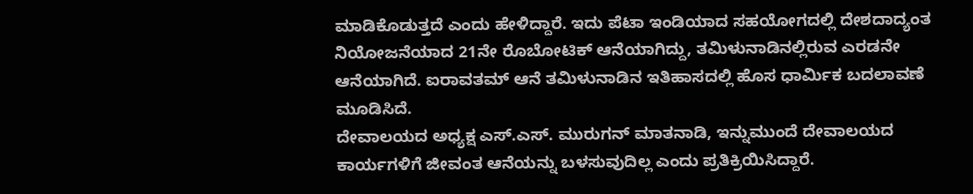ಮಾಡಿಕೊಡುತ್ತದೆ ಎಂದು ಹೇಳಿದ್ದಾರೆ. ಇದು ಪೆಟಾ ಇಂಡಿಯಾದ ಸಹಯೋಗದಲ್ಲಿ ದೇಶದಾದ್ಯಂತ ನಿಯೋಜನೆಯಾದ 21ನೇ ರೊಬೋಟಿಕ್ ಆನೆಯಾಗಿದ್ದು, ತಮಿಳುನಾಡಿನಲ್ಲಿರುವ ಎರಡನೇ ಆನೆಯಾಗಿದೆ. ಐರಾವತಮ್ ಆನೆ ತಮಿಳುನಾಡಿನ ಇತಿಹಾಸದಲ್ಲಿ ಹೊಸ ಧಾರ್ಮಿಕ ಬದಲಾವಣೆ ಮೂಡಿಸಿದೆ.
ದೇವಾಲಯದ ಅಧ್ಯಕ್ಷ ಎಸ್.ಎಸ್. ಮುರುಗನ್ ಮಾತನಾಡಿ, ಇನ್ನುಮುಂದೆ ದೇವಾಲಯದ ಕಾರ್ಯಗಳಿಗೆ ಜೀವಂತ ಆನೆಯನ್ನು ಬಳಸುವುದಿಲ್ಲ ಎಂದು ಪ್ರತಿಕ್ರಿಯಿಸಿದ್ದಾರೆ.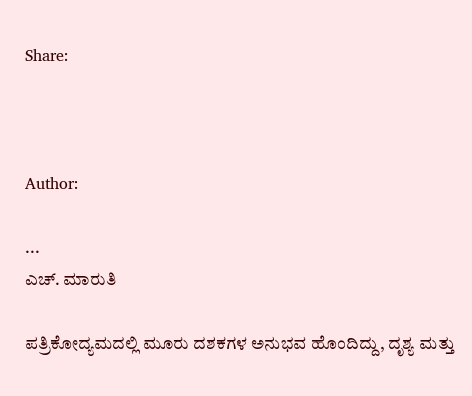Share:



Author:

...
ಎಚ್‌. ಮಾರುತಿ

ಪತ್ರಿಕೋದ್ಯಮದಲ್ಲಿ ಮೂರು ದಶಕಗಳ ಅನುಭವ ಹೊಂದಿದ್ದು, ದೃಶ್ಯ ಮತ್ತು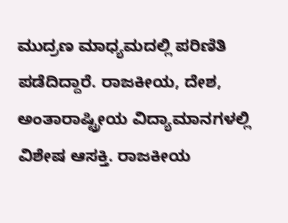ಮುದ್ರಣ ಮಾಧ್ಯಮದಲ್ಲಿ ಪರಿಣಿತಿ ಪಡೆದಿದ್ದಾರೆ. ರಾಜಕೀಯ, ದೇಶ, ಅಂತಾರಾಷ್ಟ್ರೀಯ ವಿದ್ಯಾಮಾನಗಳಲ್ಲಿ ವಿಶೇಷ ಆಸಕ್ತಿ. ರಾಜಕೀಯ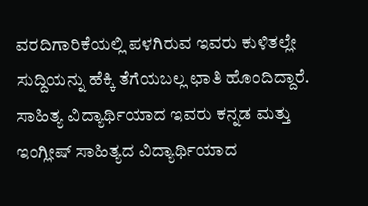ವರದಿಗಾರಿಕೆಯಲ್ಲಿ ಪಳಗಿರುವ ಇವರು ಕುಳಿತಲ್ಲೇ ಸುದ್ದಿಯನ್ನು ಹೆಕ್ಕಿ ತೆಗೆಯಬಲ್ಲ ಛಾತಿ ಹೊಂದಿದ್ದಾರೆ. ಸಾಹಿತ್ಯ ವಿದ್ಯಾರ್ಥಿಯಾದ ಇವರು ಕನ್ನಡ ಮತ್ತು ಇಂಗ್ಲೀಷ್‌ ಸಾಹಿತ್ಯದ ವಿದ್ಯಾರ್ಥಿಯಾದ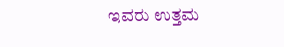ಇವರು ಉತ್ತಮ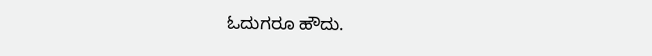ಓದುಗರೂ ಹೌದು.